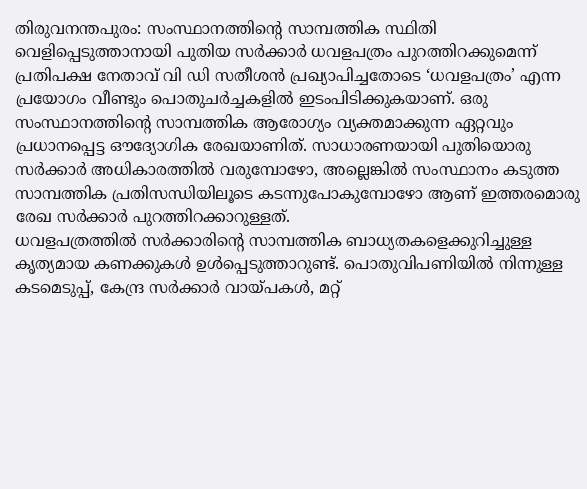തിരുവനന്തപുരം: സംസ്ഥാനത്തിന്റെ സാമ്പത്തിക സ്ഥിതി വെളിപ്പെടുത്താനായി പുതിയ സർക്കാർ ധവളപത്രം പുറത്തിറക്കുമെന്ന് പ്രതിപക്ഷ നേതാവ് വി ഡി സതീശൻ പ്രഖ്യാപിച്ചതോടെ ‘ധവളപത്രം’ എന്ന പ്രയോഗം വീണ്ടും പൊതുചർച്ചകളിൽ ഇടംപിടിക്കുകയാണ്. ഒരു സംസ്ഥാനത്തിന്റെ സാമ്പത്തിക ആരോഗ്യം വ്യക്തമാക്കുന്ന ഏറ്റവും പ്രധാനപ്പെട്ട ഔദ്യോഗിക രേഖയാണിത്. സാധാരണയായി പുതിയൊരു സർക്കാർ അധികാരത്തിൽ വരുമ്പോഴോ, അല്ലെങ്കിൽ സംസ്ഥാനം കടുത്ത സാമ്പത്തിക പ്രതിസന്ധിയിലൂടെ കടന്നുപോകുമ്പോഴോ ആണ് ഇത്തരമൊരു രേഖ സർക്കാർ പുറത്തിറക്കാറുള്ളത്.
ധവളപത്രത്തിൽ സർക്കാരിന്റെ സാമ്പത്തിക ബാധ്യതകളെക്കുറിച്ചുള്ള കൃത്യമായ കണക്കുകൾ ഉൾപ്പെടുത്താറുണ്ട്. പൊതുവിപണിയിൽ നിന്നുള്ള കടമെടുപ്പ്, കേന്ദ്ര സർക്കാർ വായ്പകൾ, മറ്റ്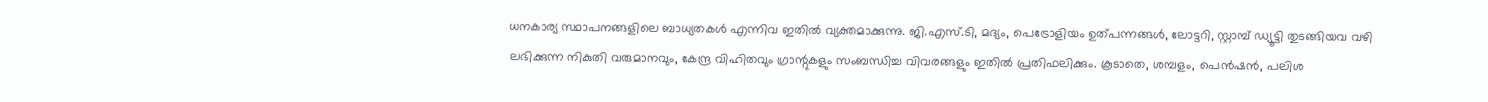ധനകാര്യ സ്ഥാപനങ്ങളിലെ ബാധ്യതകൾ എന്നിവ ഇതിൽ വ്യക്തമാക്കുന്നു. ജി.എസ്.ടി, മദ്യം, പെട്രോളിയം ഉത്പന്നങ്ങൾ, ലോട്ടറി, സ്റ്റാമ്പ് ഡ്യൂട്ടി തുടങ്ങിയവ വഴി ലഭിക്കുന്ന നികുതി വരുമാനവും, കേന്ദ്ര വിഹിതവും ഗ്രാന്റുകളും സംബന്ധിച്ച വിവരങ്ങളും ഇതിൽ പ്രതിഫലിക്കും. കൂടാതെ, ശമ്പളം, പെൻഷൻ, പലിശ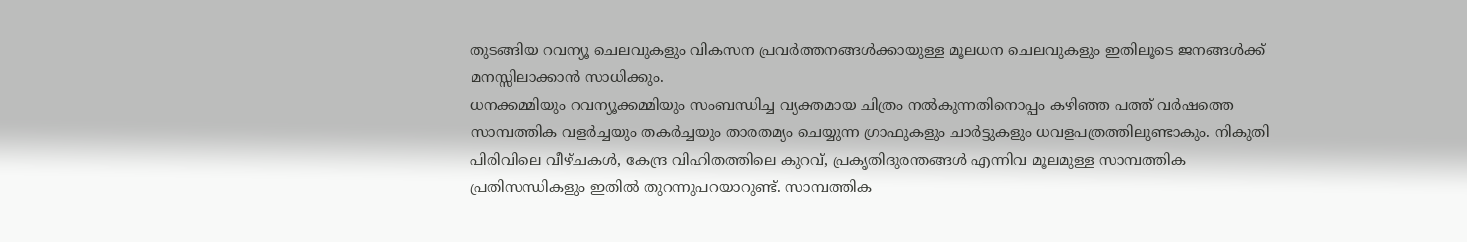തുടങ്ങിയ റവന്യൂ ചെലവുകളും വികസന പ്രവർത്തനങ്ങൾക്കായുള്ള മൂലധന ചെലവുകളും ഇതിലൂടെ ജനങ്ങൾക്ക് മനസ്സിലാക്കാൻ സാധിക്കും.
ധനക്കമ്മിയും റവന്യൂക്കമ്മിയും സംബന്ധിച്ച വ്യക്തമായ ചിത്രം നൽകുന്നതിനൊപ്പം കഴിഞ്ഞ പത്ത് വർഷത്തെ സാമ്പത്തിക വളർച്ചയും തകർച്ചയും താരതമ്യം ചെയ്യുന്ന ഗ്രാഫുകളും ചാർട്ടുകളും ധവളപത്രത്തിലുണ്ടാകും. നികുതി പിരിവിലെ വീഴ്ചകൾ, കേന്ദ്ര വിഹിതത്തിലെ കുറവ്, പ്രകൃതിദുരന്തങ്ങൾ എന്നിവ മൂലമുള്ള സാമ്പത്തിക പ്രതിസന്ധികളും ഇതിൽ തുറന്നുപറയാറുണ്ട്. സാമ്പത്തിക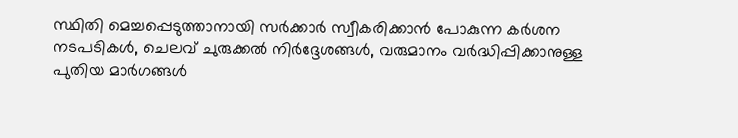സ്ഥിതി മെച്ചപ്പെടുത്താനായി സർക്കാർ സ്വീകരിക്കാൻ പോകുന്ന കർശന നടപടികൾ, ചെലവ് ചുരുക്കൽ നിർദ്ദേശങ്ങൾ, വരുമാനം വർദ്ധിപ്പിക്കാനുള്ള പുതിയ മാർഗങ്ങൾ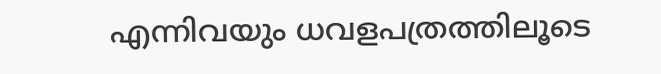എന്നിവയും ധവളപത്രത്തിലൂടെ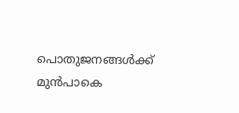പൊതുജനങ്ങൾക്ക് മുൻപാകെ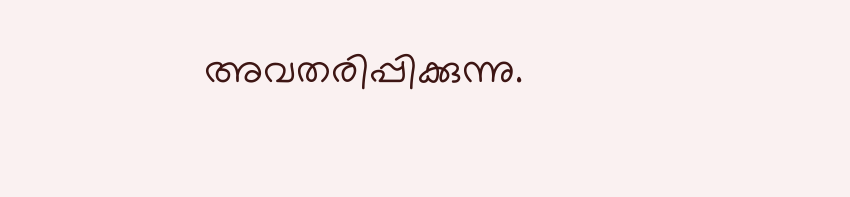അവതരിപ്പിക്കുന്നു.